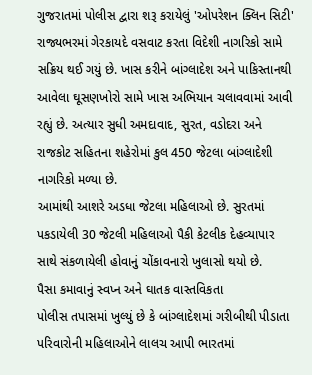ગુજરાતમાં પોલીસ દ્વારા શરૂ કરાયેલું 'ઓપરેશન ક્લિન સિટી' રાજ્યભરમાં ગેરકાયદે વસવાટ કરતા વિદેશી નાગરિકો સામે સક્રિય થઈ ગયું છે. ખાસ કરીને બાંગ્લાદેશ અને પાકિસ્તાનથી આવેલા ઘૂસણખોરો સામે ખાસ અભિયાન ચલાવવામાં આવી રહ્યું છે. અત્યાર સુધી અમદાવાદ, સુરત, વડોદરા અને રાજકોટ સહિતના શહેરોમાં કુલ 450 જેટલા બાંગ્લાદેશી નાગરિકો મળ્યા છે.
આમાંથી આશરે અડધા જેટલા મહિલાઓ છે. સુરતમાં પકડાયેલી 30 જેટલી મહિલાઓ પૈકી કેટલીક દેહવ્યાપાર સાથે સંકળાયેલી હોવાનું ચોંકાવનારો ખુલાસો થયો છે.
પૈસા કમાવાનું સ્વપ્ન અને ઘાતક વાસ્તવિકતા
પોલીસ તપાસમાં ખુલ્યું છે કે બાંગ્લાદેશમાં ગરીબીથી પીડાતા પરિવારોની મહિલાઓને લાલચ આપી ભારતમાં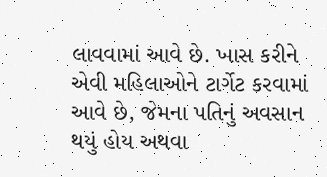લાવવામાં આવે છે. ખાસ કરીને એવી મહિલાઓને ટાર્ગેટ કરવામાં આવે છે, જેમના પતિનું અવસાન થયું હોય અથવા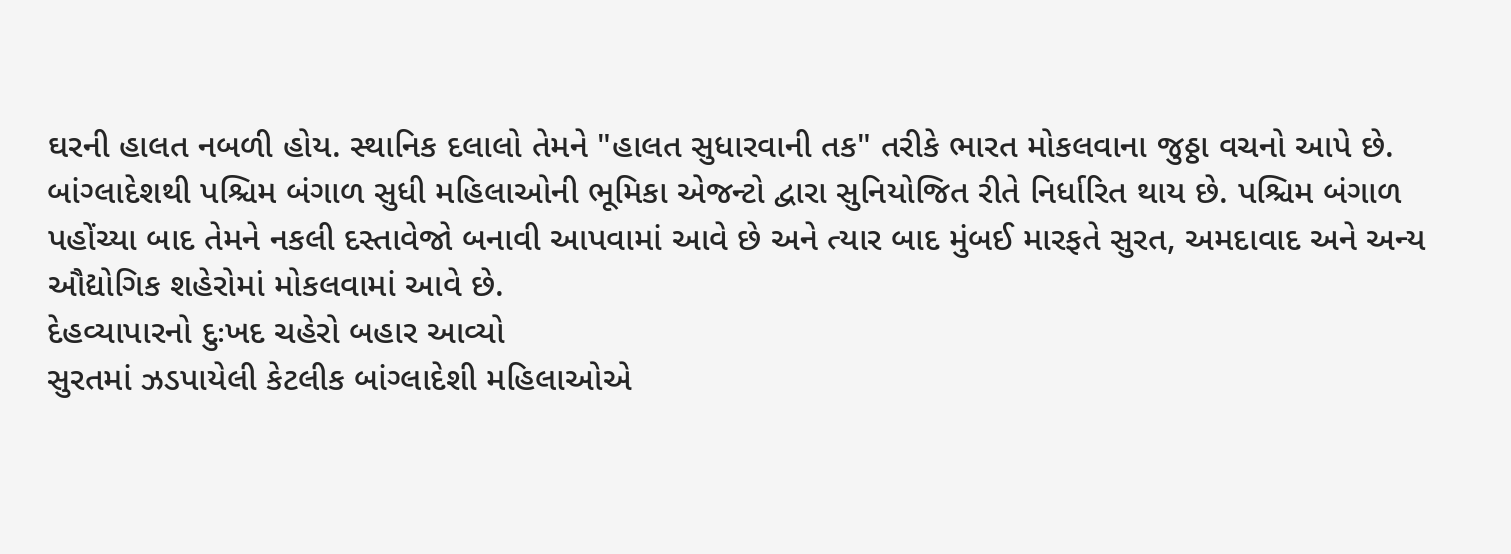ઘરની હાલત નબળી હોય. સ્થાનિક દલાલો તેમને "હાલત સુધારવાની તક" તરીકે ભારત મોકલવાના જુઠ્ઠા વચનો આપે છે.
બાંગ્લાદેશથી પશ્ચિમ બંગાળ સુધી મહિલાઓની ભૂમિકા એજન્ટો દ્વારા સુનિયોજિત રીતે નિર્ધારિત થાય છે. પશ્ચિમ બંગાળ પહોંચ્યા બાદ તેમને નકલી દસ્તાવેજો બનાવી આપવામાં આવે છે અને ત્યાર બાદ મુંબઈ મારફતે સુરત, અમદાવાદ અને અન્ય ઔદ્યોગિક શહેરોમાં મોકલવામાં આવે છે.
દેહવ્યાપારનો દુઃખદ ચહેરો બહાર આવ્યો
સુરતમાં ઝડપાયેલી કેટલીક બાંગ્લાદેશી મહિલાઓએ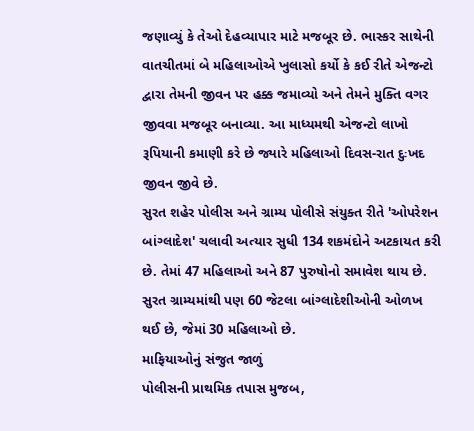જણાવ્યું કે તેઓ દેહવ્યાપાર માટે મજબૂર છે. ભાસ્કર સાથેની વાતચીતમાં બે મહિલાઓએ ખુલાસો કર્યો કે કઈ રીતે એજન્ટો દ્વારા તેમની જીવન પર હક્ક જમાવ્યો અને તેમને મુક્તિ વગર જીવવા મજબૂર બનાવ્યા. આ માધ્યમથી એજન્ટો લાખો રૂપિયાની કમાણી કરે છે જ્યારે મહિલાઓ દિવસ-રાત દુઃખદ જીવન જીવે છે.
સુરત શહેર પોલીસ અને ગ્રામ્ય પોલીસે સંયુક્ત રીતે 'ઓપરેશન બાંગ્લાદેશ' ચલાવી અત્યાર સુધી 134 શકમંદોને અટકાયત કરી છે. તેમાં 47 મહિલાઓ અને 87 પુરુષોનો સમાવેશ થાય છે. સુરત ગ્રામ્યમાંથી પણ 60 જેટલા બાંગ્લાદેશીઓની ઓળખ થઈ છે, જેમાં 30 મહિલાઓ છે.
માફિયાઓનું સંજુત જાળું
પોલીસની પ્રાથમિક તપાસ મુજબ,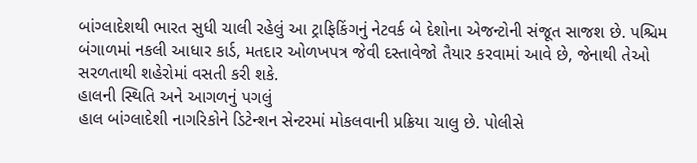બાંગ્લાદેશથી ભારત સુધી ચાલી રહેલું આ ટ્રાફિકિંગનું નેટવર્ક બે દેશોના એજન્ટોની સંજૂત સાજશ છે. પશ્ચિમ બંગાળમાં નકલી આધાર કાર્ડ, મતદાર ઓળખપત્ર જેવી દસ્તાવેજો તૈયાર કરવામાં આવે છે, જેનાથી તેઓ સરળતાથી શહેરોમાં વસતી કરી શકે.
હાલની સ્થિતિ અને આગળનું પગલું
હાલ બાંગ્લાદેશી નાગરિકોને ડિટેન્શન સેન્ટરમાં મોકલવાની પ્રક્રિયા ચાલુ છે. પોલીસે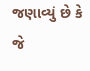જણાવ્યું છે કે જે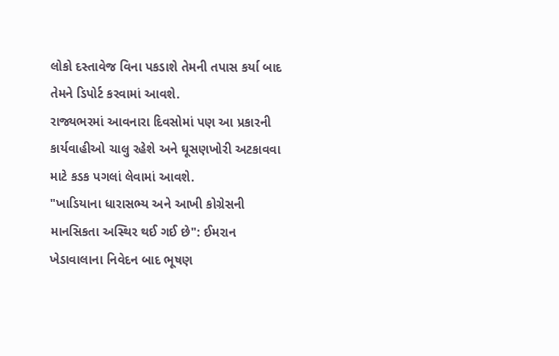લોકો દસ્તાવેજ વિના પકડાશે તેમની તપાસ કર્યા બાદ તેમને ડિપોર્ટ કરવામાં આવશે.
રાજ્યભરમાં આવનારા દિવસોમાં પણ આ પ્રકારની કાર્યવાહીઓ ચાલુ રહેશે અને ઘૂસણખોરી અટકાવવા માટે કડક પગલાં લેવામાં આવશે.
"ખાડિયાના ધારાસભ્ય અને આખી કોગ્રેસની માનસિકતા અસ્થિર થઈ ગઈ છે": ઈમરાન ખેડાવાલાના નિવેદન બાદ ભૂષણ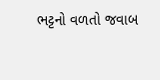ભટ્ટનો વળતો જવાબ